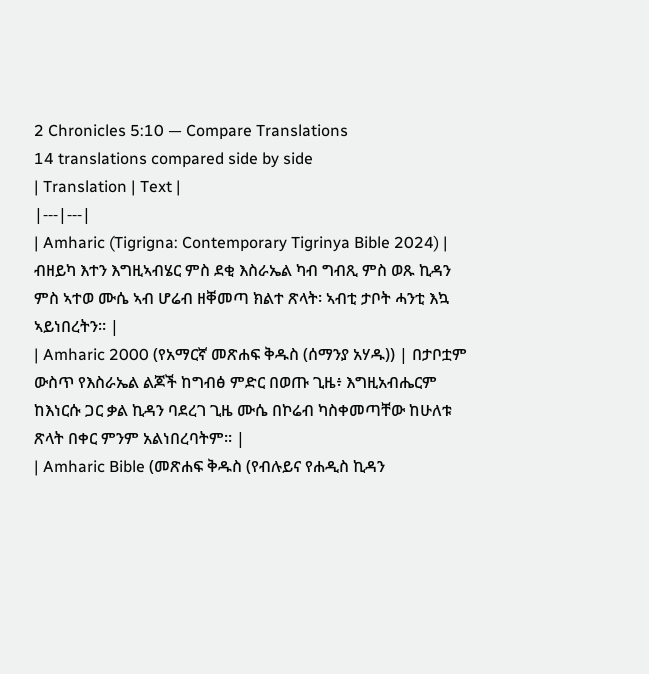2 Chronicles 5:10 — Compare Translations
14 translations compared side by side
| Translation | Text |
|---|---|
| Amharic (Tigrigna: Contemporary Tigrinya Bible 2024) | ብዘይካ እተን እግዚኣብሄር ምስ ደቂ እስራኤል ካብ ግብጺ ምስ ወጹ ኪዳን ምስ ኣተወ ሙሴ ኣብ ሆሬብ ዘቐመጣ ክልተ ጽላት፡ ኣብቲ ታቦት ሓንቲ እኳ ኣይነበረትን። |
| Amharic 2000 (የአማርኛ መጽሐፍ ቅዱስ (ሰማንያ አሃዱ)) | በታቦቷም ውስጥ የእስራኤል ልጆች ከግብፅ ምድር በወጡ ጊዜ፥ እግዚአብሔርም ከእነርሱ ጋር ቃል ኪዳን ባደረገ ጊዜ ሙሴ በኮሬብ ካስቀመጣቸው ከሁለቱ ጽላት በቀር ምንም አልነበረባትም። |
| Amharic Bible (መጽሐፍ ቅዱስ (የብሉይና የሐዲስ ኪዳን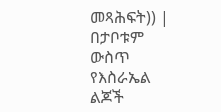መጻሕፍት)) | በታቦቱም ውስጥ የእስራኤል ልጆች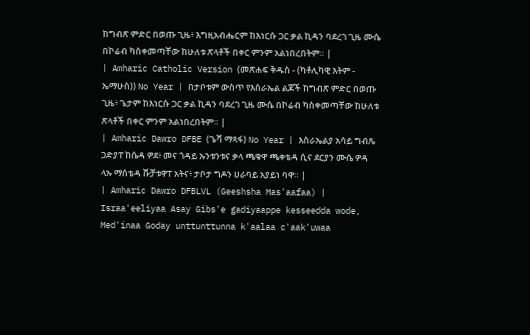ከግብጽ ምድር በወጡ ጊዜ፥ እግዚአብሔርም ከእነርሱ ጋር ቃል ኪዳን ባደረገ ጊዜ ሙሴ በኮሬብ ካስቀመጣቸው ከሁለቱ ጽላቶች በቀር ምንም አልነበረበትም። |
| Amharic Catholic Version (መጽሐፍ ቅዱስ - (ካቶሊካዊ እትም - ኤማሁስ)) No Year | በታቦቱም ውስጥ የእስራኤል ልጆች ከግብጽ ምድር በወጡ ጊዜ፥ ጌታም ከእነርሱ ጋር ቃል ኪዳን ባደረገ ጊዜ ሙሴ በኮሬብ ካስቀመጣቸው ከሁለቱ ጽላቶች በቀር ምንም አልነበረበትም። |
| Amharic Dawro DFBE (ጌሻ ማጻፋ) No Year | እስራኤልያ አሳይ ግብጼ ጋድያፐ ከሴዳ ዎደ፥ መና ጎዳይ ኡንቱንቱና ቃላ ጫቁዋ ጫቀቴዳ ሲና ደርያን ሙሴ ዎዳ ላኡ ማሰቴዳ ሹቻቱዋፐ አትና፥ ታቦታ ግዶን ሀራባይ አያይነ ባዋ። |
| Amharic Dawro DFBLVL (Geeshsha Mas'aafaa) | Israa'eeliyaa Asay Gibs'e gadiyaappe kesseedda wode, Med'inaa Goday unttunttunna k'aalaa c'aak'uwaa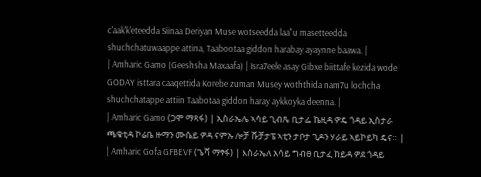c'aak'k'eteedda Siinaa Deriyan Muse wotseedda laa"u masetteedda shuchchatuwaappe attina, Taabootaa giddon harabay ayaynne baawa. |
| Amharic Gamo (Geeshsha Maxaafa) | Isra7eele asay Gibxe biittafe kezida wode GODAY isttara caaqettida Korebe zuman Musey woththida nam7u lochcha shuchchatappe attiin Taabotaa giddon haray aykkoyka deenna. |
| Amharic Gamo (ጋሞ ማጻፋ) | ኢስራኤሌ ኣሳይ ጊብጼ ቢታፌ ኬዚዳ ዎዴ ጎዳይ ኢስታራ ጫቄቲዳ ኮሬቤ ዙማን ሙሴይ ዎዳ ናምኡ ሎቻ ሹቻታፔ ኣቲን ታቦታ ጊዶን ሃራይ ኣይኮይካ ዴና። |
| Amharic Gofa GFBEVF (ጌሻ ማፃፋ) | እስራኤለ አሳይ ግብፀ ቢታፈ ከይዳ ዎደ ጎዳይ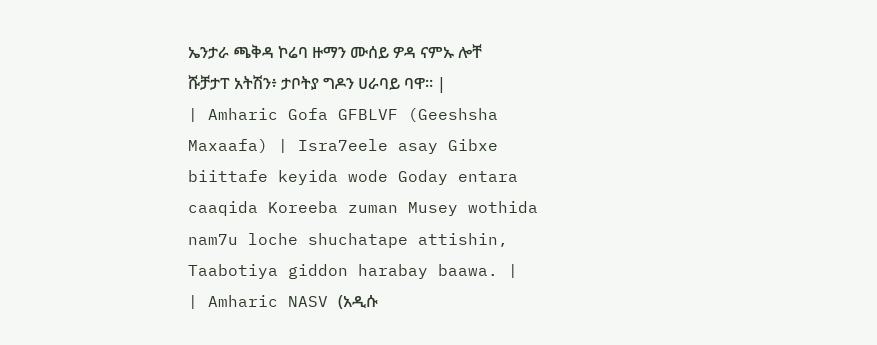ኤንታራ ጫቅዳ ኮሬባ ዙማን ሙሰይ ዎዳ ናምኡ ሎቸ ሹቻታፐ አትሽን፥ ታቦትያ ግዶን ሀራባይ ባዋ። |
| Amharic Gofa GFBLVF (Geeshsha Maxaafa) | Isra7eele asay Gibxe biittafe keyida wode Goday entara caaqida Koreeba zuman Musey wothida nam7u loche shuchatape attishin, Taabotiya giddon harabay baawa. |
| Amharic NASV (አዲሱ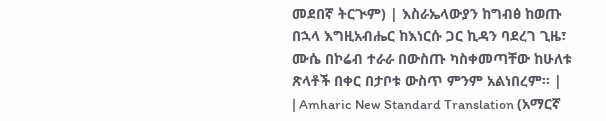መደበኛ ትርጒም) | እስራኤላውያን ከግብፅ ከወጡ በኋላ እግዚአብሔር ከእነርሱ ጋር ኪዳን ባደረገ ጊዜ፣ ሙሴ በኮሬብ ተራራ በውስጡ ካስቀመጣቸው ከሁለቱ ጽላቶች በቀር በታቦቱ ውስጥ ምንም አልነበረም። |
| Amharic New Standard Translation (አማርኛ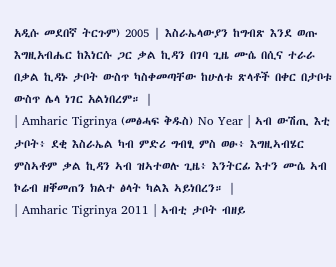አዲሱ መደበኛ ትርጉም) 2005 | እስራኤላውያን ከግብጽ እንደ ወጡ እግዚአብሔር ከእነርሱ ጋር ቃል ኪዳን በገባ ጊዜ ሙሴ በሲና ተራራ በቃል ኪዳኑ ታቦት ውስጥ ካስቀመጣቸው ከሁለቱ ጽላቶች በቀር በታቦቱ ውስጥ ሌላ ነገር አልነበረም። |
| Amharic Tigrinya (መፅሓፍ ቅዱስ) No Year | ኣብ ውሽጢ እቲ ታቦት፥ ደቂ እስራኤል ካብ ምድሪ ግብፂ ምስ ወፁ፥ እግዚኣብሄር ምስኣቶም ቃል ኪዳን ኣብ ዝኣተወሉ ጊዜ፥ እንትርፊ እተን ሙሴ ኣብ ኮሬብ ዘቐመጠን ክልተ ፅላት ካልእ ኣይነበረን። |
| Amharic Tigrinya 2011 | ኣብቲ ታቦት ብዘይ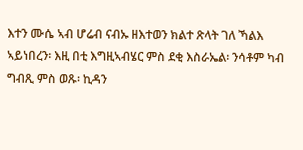እተን ሙሴ ኣብ ሆሬብ ናብኡ ዘእተወን ክልተ ጽላት ገለ ኻልእ ኣይነበረን፡ እዚ በቲ እግዚኣብሄር ምስ ደቂ እስራኤል፡ ንሳቶም ካብ ግብጺ ምስ ወጹ፡ ኪዳን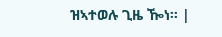ዝኣተወሉ ጊዜ ዀነ። |